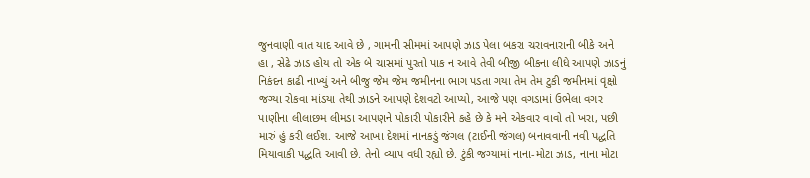જુનવાણી વાત યાદ આવે છે , ગામની સીમમાં આપણે ઝાડ પેલા બકરા ચરાવનારાની બીકે અને હા , સેઢે ઝાડ હોય તો એક બે ચાસમાં પુરતો પાક ન આવે તેવી બીજી બીકના લીધે આપણે ઝાડનું નિકંદન કાઢી નાખ્યું અને બીજુ જેમ જેમ જમીનના ભાગ પડતા ગયા તેમ તેમ ટુકી જમીનમાં વૃક્ષો જગ્યા રોકવા માંડયા તેથી ઝાડને આપણે દેશવટો આપ્યો, આજે પણ વગડામાં ઉભેલા વગર પાણીના લીલાછમ લીમડા આપણને પોકારી પોકારીને કહે છે કે મને એકવાર વાવો તો ખરા, પછી મારું હું કરી લઈશ. આજે આખા દેશમાં નાનકડું જંગલ (ટાઈની જંગલ) બનાવવાની નવી પદ્ધતિ મિયાવાકી પદ્ધતિ આવી છે. તેનો વ્યાપ વધી રહ્યો છે. ટુંકી જગ્યામાં નાના-મોટા ઝાડ, નાના મોટા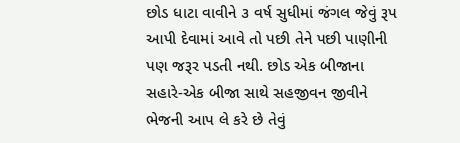છોડ ધાટા વાવીને ૩ વર્ષ સુધીમાં જંગલ જેવું રૂપ આપી દેવામાં આવે તો પછી તેને પછી પાણીની પણ જરૂર પડતી નથી. છોડ એક બીજાના સહારે-એક બીજા સાથે સહજીવન જીવીને ભેજની આપ લે કરે છે તેવું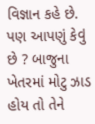વિજ્ઞાન કહે છે. પણ આપણું કેવું છે ? બાજુના ખેતરમાં મોટુ ઝાડ હોય તો તેને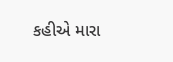કહીએ મારા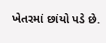ખેતરમાં છાંયો પડે છે.